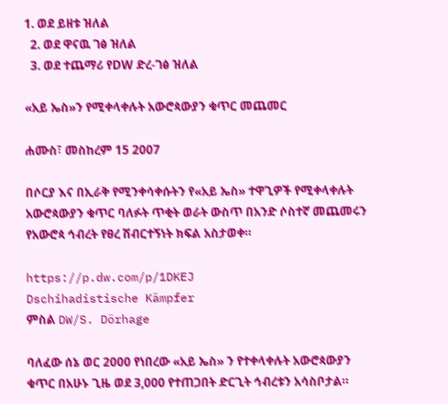1. ወደ ይዘቱ ዝለል
  2. ወደ ዋናዉ ገፅ ዝለል
  3. ወደ ተጨማሪ የDW ድረ-ገፅ ዝለል

«አይ ኤስ»ን የሚቀላቀሉት አውሮጳውያን ቁጥር መጨመር

ሐሙስ፣ መስከረም 15 2007

በሶርያ እና በኢራቅ የሚንቀሳቀሱትን የ«አይ ኤስ» ተዋጊዎች የሚቀላቀሉት አውሮጳውያን ቁጥር ባለፉት ጥቂት ወራት ውስጥ በአንድ ሶስተኛ መጨመሩን የአውሮጳ ኅብረት የፀረ ሽብርተኝነት ክፍል አስታወቀ።

https://p.dw.com/p/1DKEJ
Dschihadistische Kämpfer
ምስል DW/S. Dörhage

ባለፈው ሰኔ ወር 2000 የነበረው «አይ ኤስ» ን የተቀላቀሉት አውሮጳውያን ቁጥር በአሁኑ ጊዜ ወደ 3,000 የተጠጋበት ድርጊት ኅብረቱን አሳስቦታል።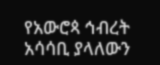የአውሮጳ ኅብረት አሳሳቢ ያላለውን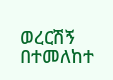ወረርሽኝ በተመለከተ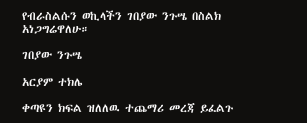የብራስልሱን ወኪላችን ገበያው ንጉሤ በስልክ አነጋግሬዋለሁ።

ገበያው ንጉሤ

አርያም ተክሌ

ቀጣዩን ክፍል ዝለለዉ ተጨማሪ መረጃ ይፈልጉ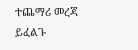ተጨማሪ መረጃ ይፈልጉ